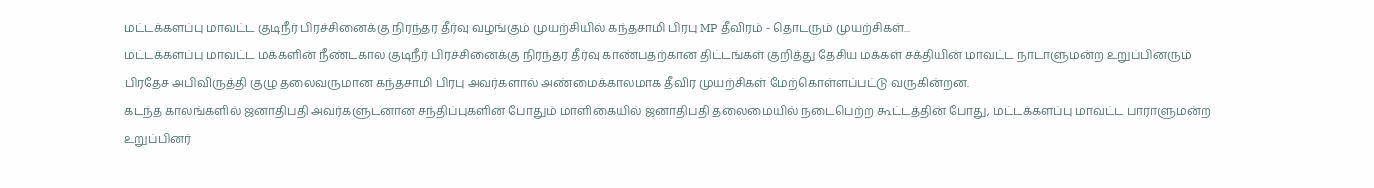மட்டக்களப்பு மாவட்ட குடிநீர் பிரச்சினைக்கு நிரந்தர தீர்வு வழங்கும் முயற்சியில் கந்தசாமி பிரபு MP தீவிரம் - தொடரும் முயற்சிகள்...
மட்டக்களப்பு மாவட்ட மக்களின் நீண்டகால குடிநீர் பிரச்சினைக்கு நிரந்தர தீர்வு காண்பதற்கான திட்டங்கள் குறித்து தேசிய மக்கள் சக்தியின் மாவட்ட நாடாளுமன்ற உறுப்பினரும் பிரதேச அபிவிருத்தி குழு தலைவருமான கந்தசாமி பிரபு அவர்களால் அண்மைக்காலமாக தீவிர முயற்சிகள் மேற்கொள்ளப்பட்டு வருகின்றன.
கடந்த காலங்களில் ஜனாதிபதி அவர்களுடனான சந்திப்புகளின் போதும் மாளிகையில் ஜனாதிபதி தலைமையில் நடைபெற்ற கூட்டத்தின் போது, மட்டக்களப்பு மாவட்ட பாராளுமன்ற உறுப்பினர்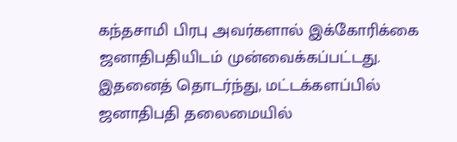கந்தசாமி பிரபு அவர்களால் இக்கோரிக்கை ஜனாதிபதியிடம் முன்வைக்கப்பட்டது.
இதனைத் தொடர்ந்து, மட்டக்களப்பில் ஜனாதிபதி தலைமையில்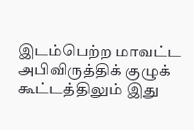இடம்பெற்ற மாவட்ட அபிவிருத்திக் குழுக் கூட்டத்திலும் இது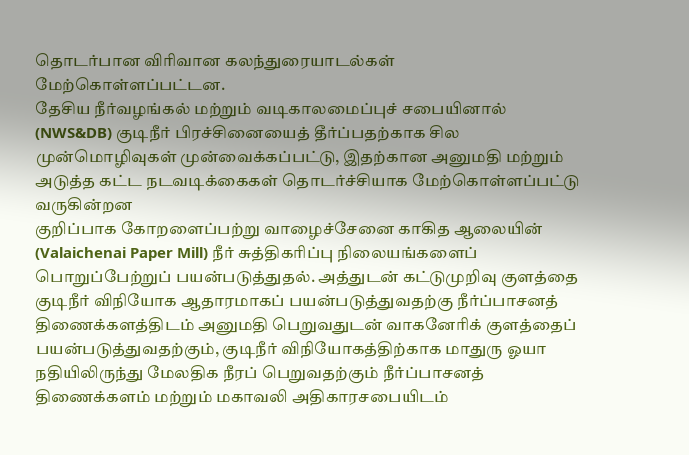தொடர்பான விரிவான கலந்துரையாடல்கள் மேற்கொள்ளப்பட்டன.
தேசிய நீர்வழங்கல் மற்றும் வடிகாலமைப்புச் சபையினால் (NWS&DB) குடிநீர் பிரச்சினையைத் தீர்ப்பதற்காக சில முன்மொழிவுகள் முன்வைக்கப்பட்டு, இதற்கான அனுமதி மற்றும் அடுத்த கட்ட நடவடிக்கைகள் தொடர்ச்சியாக மேற்கொள்ளப்பட்டு வருகின்றன
குறிப்பாக கோறளைப்பற்று வாழைச்சேனை காகித ஆலையின் (Valaichenai Paper Mill) நீர் சுத்திகரிப்பு நிலையங்களைப் பொறுப்பேற்றுப் பயன்படுத்துதல். அத்துடன் கட்டுமுறிவு குளத்தை குடிநீர் விநியோக ஆதாரமாகப் பயன்படுத்துவதற்கு நீர்ப்பாசனத் திணைக்களத்திடம் அனுமதி பெறுவதுடன் வாகனேரிக் குளத்தைப் பயன்படுத்துவதற்கும், குடிநீர் விநியோகத்திற்காக மாதுரு ஓயா நதியிலிருந்து மேலதிக நீரப் பெறுவதற்கும் நீர்ப்பாசனத் திணைக்களம் மற்றும் மகாவலி அதிகாரசபையிடம்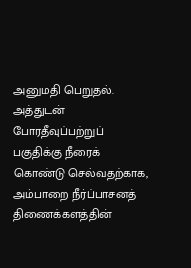அனுமதி பெறுதல்.
அத்துடன் போரதீவுப்பற்றுப் பகுதிக்கு நீரைக் கொண்டு செல்வதற்காக, அம்பாறை நீர்ப்பாசனத் திணைக்களத்தின்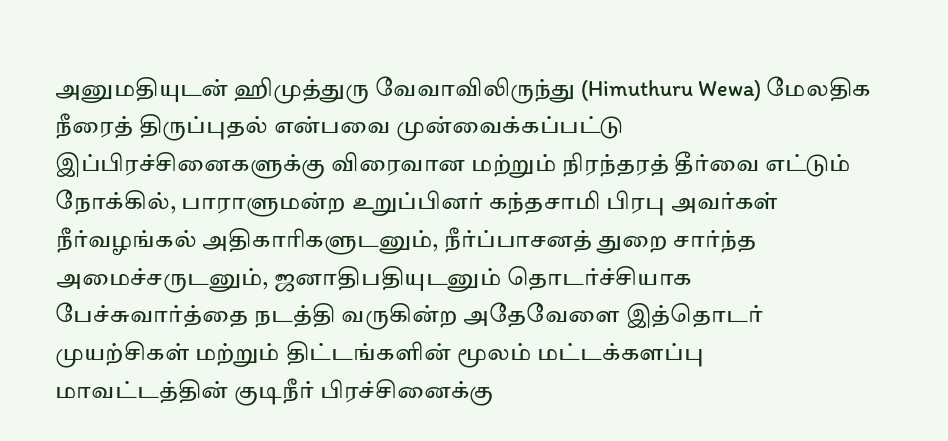அனுமதியுடன் ஹிமுத்துரு வேவாவிலிருந்து (Himuthuru Wewa) மேலதிக நீரைத் திருப்புதல் என்பவை முன்வைக்கப்பட்டு இப்பிரச்சினைகளுக்கு விரைவான மற்றும் நிரந்தரத் தீர்வை எட்டும் நோக்கில், பாராளுமன்ற உறுப்பினர் கந்தசாமி பிரபு அவர்கள் நீர்வழங்கல் அதிகாரிகளுடனும், நீர்ப்பாசனத் துறை சார்ந்த அமைச்சருடனும், ஜனாதிபதியுடனும் தொடர்ச்சியாக பேச்சுவார்த்தை நடத்தி வருகின்ற அதேவேளை இத்தொடர் முயற்சிகள் மற்றும் திட்டங்களின் மூலம் மட்டக்களப்பு மாவட்டத்தின் குடிநீர் பிரச்சினைக்கு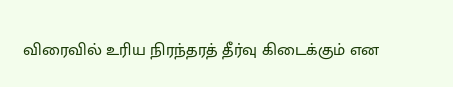விரைவில் உரிய நிரந்தரத் தீர்வு கிடைக்கும் என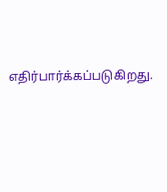எதிர்பார்க்கப்படுகிறது.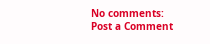No comments:
Post a Comment